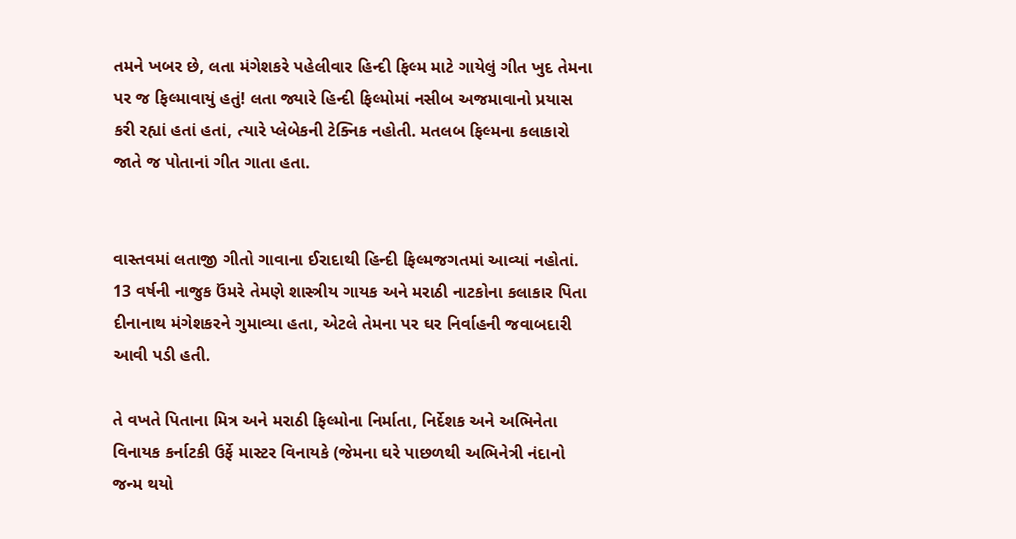તમને ખબર છે, લતા મંગેશકરે પહેલીવાર હિન્દી ફિલ્મ માટે ગાયેલું ગીત ખુદ તેમના પર જ ફિલ્માવાયું હતું! લતા જ્યારે હિન્દી ફિલ્મોમાં નસીબ અજમાવાનો પ્રયાસ કરી રહ્યાં હતાં હતાં, ત્યારે પ્લેબેકની ટેક્નિક નહોતી. મતલબ ફિલ્મના કલાકારો જાતે જ પોતાનાં ગીત ગાતા હતા.


વાસ્તવમાં લતાજી ગીતો ગાવાના ઈરાદાથી હિન્દી ફિલ્મજગતમાં આવ્યાં નહોતાં. 13 વર્ષની નાજુક ઉંમરે તેમણે શાસ્ત્રીય ગાયક અને મરાઠી નાટકોના કલાકાર પિતા દીનાનાથ મંગેશકરને ગુમાવ્યા હતા, એટલે તેમના પર ઘર નિર્વાહની જવાબદારી આવી પડી હતી.

તે વખતે પિતાના મિત્ર અને મરાઠી ફિલ્મોના નિર્માતા, નિર્દેશક અને અભિનેતા વિનાયક કર્નાટકી ઉર્ફે માસ્ટર વિનાયકે (જેમના ઘરે પાછળથી અભિનેત્રી નંદાનો જન્મ થયો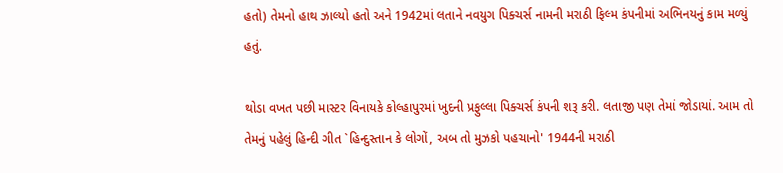હતો) તેમનો હાથ ઝાલ્યો હતો અને 1942માં લતાને નવયુગ પિક્ચર્સ નામની મરાઠી ફિલ્મ કંપનીમાં અભિનયનું કામ મળ્યું હતું.

થોડા વખત પછી માસ્ટર વિનાયકે કોલ્હાપુરમાં ખુદની પ્રફુલ્લા પિક્ચર્સ કંપની શરૂ કરી. લતાજી પણ તેમાં જોડાયાં. આમ તો તેમનું પહેલું હિન્દી ગીત `હિન્દુસ્તાન કે લોગોં, અબ તો મુઝકો પહચાનો' 1944ની મરાઠી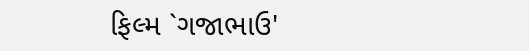ફિલ્મ `ગજાભાઉ'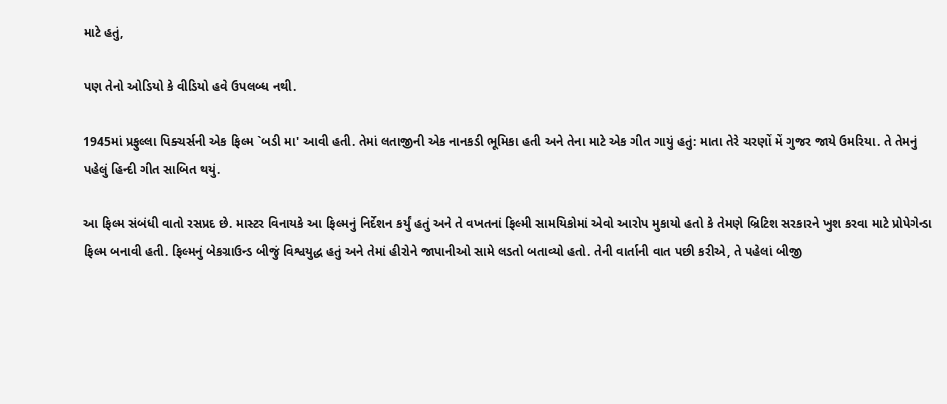માટે હતું,

પણ તેનો ઓડિયો કે વીડિયો હવે ઉપલબ્ધ નથી.

1945માં પ્રફુલ્લા પિક્ચર્સની એક ફિલ્મ `બડી મા' આવી હતી. તેમાં લતાજીની એક નાનકડી ભૂમિકા હતી અને તેના માટે એક ગીત ગાયું હતું: માતા તેરે ચરણોં મેં ગુજર જાયે ઉમરિયા. તે તેમનું પહેલું હિન્દી ગીત સાબિત થયું.

આ ફિલ્મ સંબંધી વાતો રસપ્રદ છે. માસ્ટર વિનાયકે આ ફિલ્મનું નિર્દેશન કર્યું હતું અને તે વખતનાં ફિલ્મી સામયિકોમાં એવો આરોપ મુકાયો હતો કે તેમણે બ્રિટિશ સરકારને ખુશ કરવા માટે પ્રોપેગેન્ડા ફિલ્મ બનાવી હતી. ફિલ્મનું બેકગ્રાઉન્ડ બીજું વિશ્વયુદ્ધ હતું અને તેમાં હીરોને જાપાનીઓ સામે લડતો બતાવ્યો હતો. તેની વાર્તાની વાત પછી કરીએ, તે પહેલાં બીજી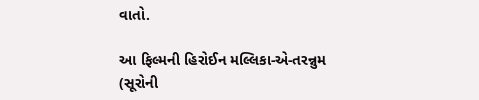વાતો.

આ ફિલ્મની હિરોઈન મલ્લિકા-એ-તરન્નુમ (સૂરોની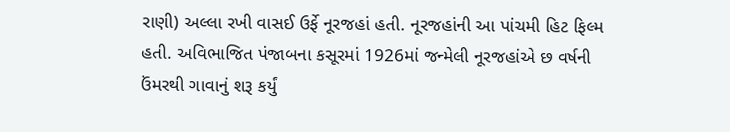રાણી) અલ્લા રખી વાસઈ ઉર્ફે નૂરજહાં હતી. નૂરજહાંની આ પાંચમી હિટ ફિલ્મ હતી. અવિભાજિત પંજાબના કસૂરમાં 1926માં જન્મેલી નૂરજહાંએ છ વર્ષની ઉંમરથી ગાવાનું શરૂ કર્યું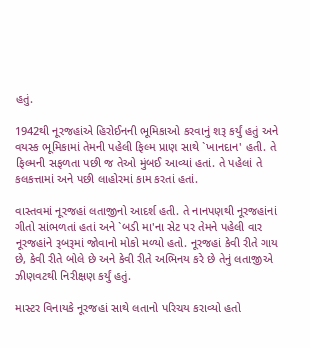હતું.

1942થી નૂરજહાંએ હિરોઈનની ભૂમિકાઓ કરવાનું શરૂ કર્યું હતું અને વયસ્ક ભૂમિકામાં તેમની પહેલી ફિલ્મ પ્રાણ સાથે `ખાનદાન' હતી. તે ફિલ્મની સફળતા પછી જ તેઓ મુંબઈ આવ્યાં હતાં. તે પહેલાં તે કલકત્તામાં અને પછી લાહોરમાં કામ કરતાં હતાં.

વાસ્તવમાં નૂરજહાં લતાજીનો આદર્શ હતી. તે નાનપણથી નૂરજહાંનાં ગીતો સાંભળતાં હતાં અને `બડી મા'ના સેટ પર તેમને પહેલી વાર નૂરજહાંને રૂબરૂમાં જોવાનો મોકો મળ્યો હતો. નૂરજહાં કેવી રીતે ગાય છે, કેવી રીતે બોલે છે અને કેવી રીતે અભિનય કરે છે તેનું લતાજીએ ઝીણવટથી નિરીક્ષણ કર્યું હતું.

માસ્ટર વિનાયકે નૂરજહાં સાથે લતાનો પરિચય કરાવ્યો હતો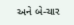અને બે-ચાર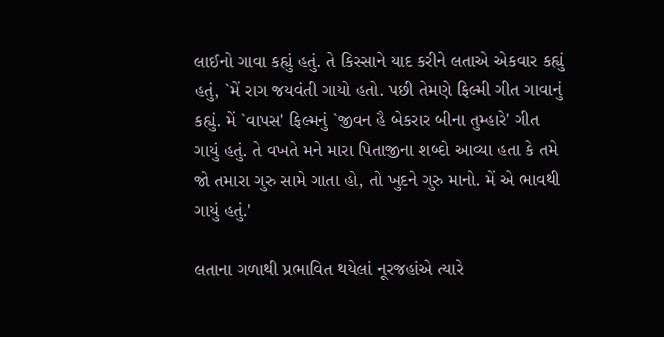લાઈનો ગાવા કહ્યું હતું. તે કિસ્સાને યાદ કરીને લતાએ એકવાર કહ્યું હતું, `મેં રાગ જયવંતી ગાયો હતો. પછી તેમણે ફિલ્મી ગીત ગાવાનું કહ્યું. મેં `વાપસ' ફિલ્મનું `જીવન હૈ બેકરાર બીના તુમ્હારે' ગીત ગાયું હતું. તે વખતે મને મારા પિતાજીના શબ્દો આવ્યા હતા કે તમે જો તમારા ગુરુ સામે ગાતા હો, તો ખુદને ગુરુ માનો. મેં એ ભાવથી ગાયું હતું.'

લતાના ગળાથી પ્રભાવિત થયેલાં નૂરજહાંએ ત્યારે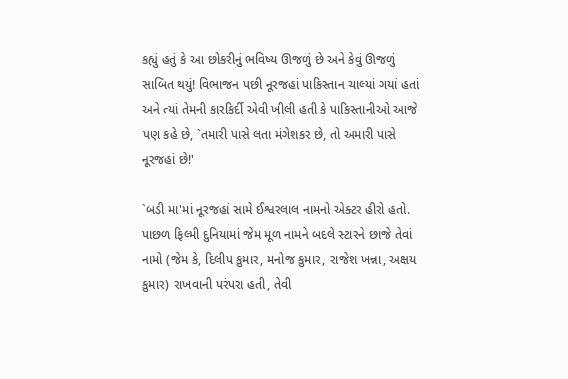કહ્યું હતું કે આ છોકરીનું ભવિષ્ય ઊજળું છે અને કેવું ઊજળું સાબિત થયું! વિભાજન પછી નૂરજહાં પાકિસ્તાન ચાલ્યાં ગયાં હતાં અને ત્યાં તેમની કારકિર્દી એવી ખીલી હતી કે પાકિસ્તાનીઓ આજે પણ કહે છે, `તમારી પાસે લતા મંગેશકર છે, તો અમારી પાસે નૂરજહાં છે!'

`બડી મા'માં નૂરજહાં સામે ઈશ્વરલાલ નામનો એક્ટર હીરો હતો. પાછળ ફિલ્મી દુનિયામાં જેમ મૂળ નામને બદલે સ્ટારને છાજે તેવાં નામો (જેમ કે, દિલીપ કુમાર, મનોજ કુમાર, રાજેશ ખન્ના, અક્ષય કુમાર) રાખવાની પરંપરા હતી, તેવી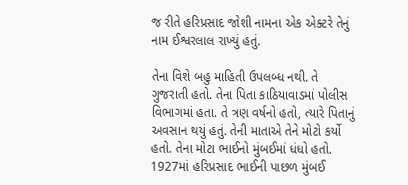જ રીતે હરિપ્રસાદ જોશી નામના એક એક્ટરે તેનું નામ ઈશ્વરલાલ રાખ્યું હતું.

તેના વિશે બહુ માહિતી ઉપલબ્ધ નથી. તે ગુજરાતી હતો. તેના પિતા કાઠિયાવાડમાં પોલીસ વિભાગમાં હતા. તે ત્રણ વર્ષનો હતો, ત્યારે પિતાનું અવસાન થયું હતું. તેની માતાએ તેને મોટો કર્યો હતો. તેના મોટા ભાઈનો મુંબઈમાં ધંધો હતો. 1927માં હરિપ્રસાદ ભાઈની પાછળ મુંબઈ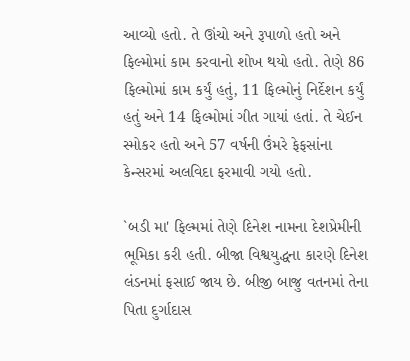આવ્યો હતો. તે ઊંચો અને રૂપાળો હતો અને ફિલ્મોમાં કામ કરવાનો શોખ થયો હતો. તેણે 86 ફિલ્મોમાં કામ કર્યું હતું, 11 ફિલ્મોનું નિર્દેશન કર્યું હતું અને 14 ફિલ્મોમાં ગીત ગાયાં હતાં. તે ચેઈન સ્મોકર હતો અને 57 વર્ષની ઉંમરે ફેફસાંના કેન્સરમાં અલવિદા ફરમાવી ગયો હતો.

`બડી મા' ફિલ્મમાં તેણે દિનેશ નામના દેશપ્રેમીની ભૂમિકા કરી હતી. બીજા વિશ્વયુદ્ધના કારણે દિનેશ લંડનમાં ફસાઈ જાય છે. બીજી બાજુ વતનમાં તેના પિતા દુર્ગાદાસ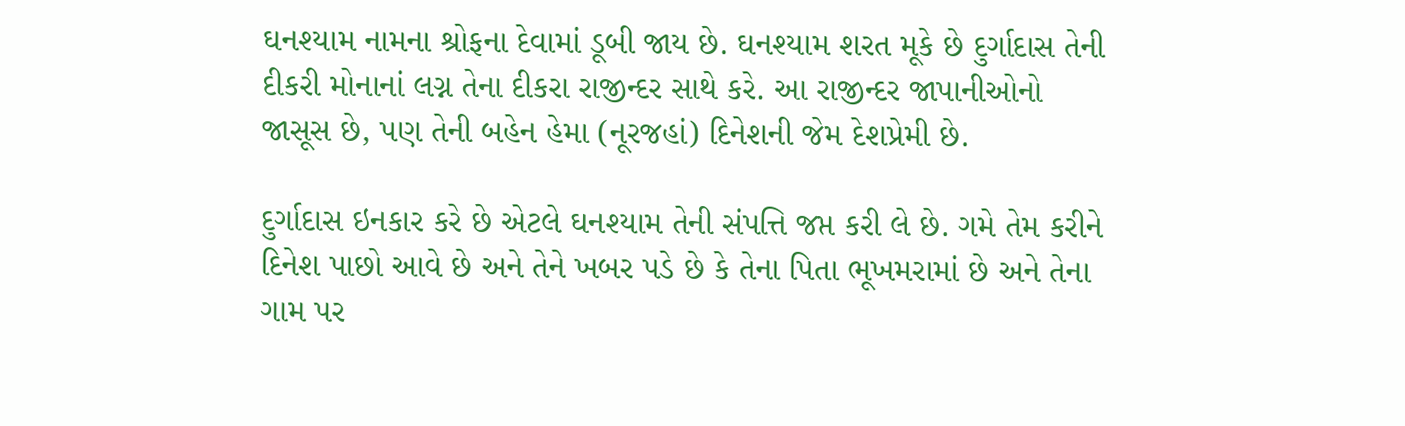ઘનશ્યામ નામના શ્રોફના દેવામાં ડૂબી જાય છે. ઘનશ્યામ શરત મૂકે છે દુર્ગાદાસ તેની દીકરી મોનાનાં લગ્ન તેના દીકરા રાજીન્દર સાથે કરે. આ રાજીન્દર જાપાનીઓનો જાસૂસ છે, પણ તેની બહેન હેમા (નૂરજહાં) દિનેશની જેમ દેશપ્રેમી છે.

દુર્ગાદાસ ઇનકાર કરે છે એટલે ઘનશ્યામ તેની સંપત્તિ જપ્ત કરી લે છે. ગમે તેમ કરીને દિનેશ પાછો આવે છે અને તેને ખબર પડે છે કે તેના પિતા ભૂખમરામાં છે અને તેના ગામ પર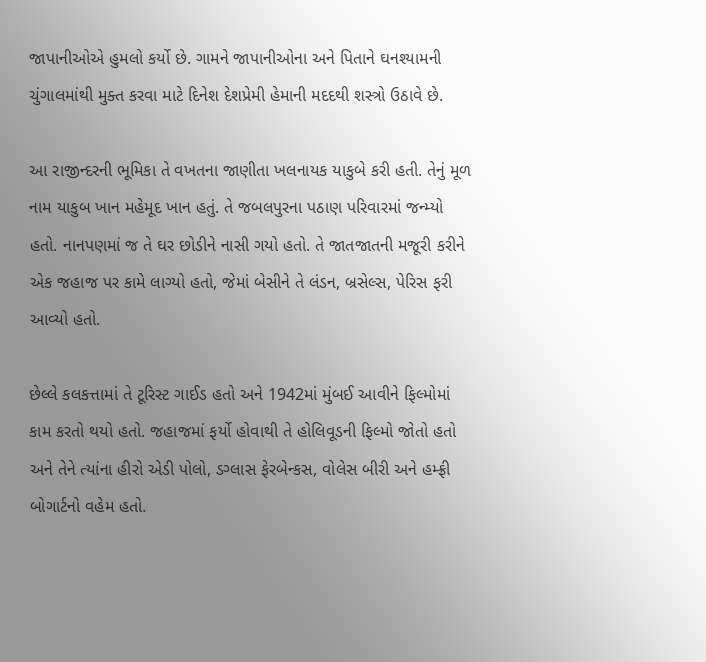જાપાનીઓએ હુમલો કર્યો છે. ગામને જાપાનીઓના અને પિતાને ઘનશ્યામની ચુંગાલમાંથી મુક્ત કરવા માટે દિનેશ દેશપ્રેમી હેમાની મદદથી શસ્ત્રો ઉઠાવે છે.

આ રાજીન્દરની ભૂમિકા તે વખતના જાણીતા ખલનાયક યાકુબે કરી હતી. તેનું મૂળ નામ યાકુબ ખાન મહેમૂદ ખાન હતું. તે જબલપુરના પઠાણ પરિવારમાં જન્મ્યો હતો. નાનપણમાં જ તે ઘર છોડીને નાસી ગયો હતો. તે જાતજાતની મજૂરી કરીને એક જહાજ પર કામે લાગ્યો હતો, જેમાં બેસીને તે લંડન, બ્રસેલ્સ, પેરિસ ફરી આવ્યો હતો.

છેલ્લે કલકત્તામાં તે ટૂરિસ્ટ ગાઈડ હતો અને 1942માં મુંબઈ આવીને ફિલ્મોમાં કામ કરતો થયો હતો. જહાજમાં ફર્યો હોવાથી તે હોલિવૂડની ફિલ્મો જોતો હતો અને તેને ત્યાંના હીરો એડી પોલો, ડગ્લાસ ફેરબેન્કસ, વોલેસ બીરી અને હમ્ફ્રી બોગાર્ટનો વહેમ હતો.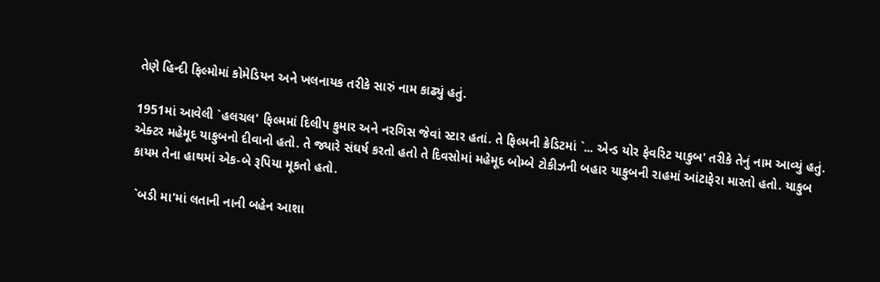તેણે હિન્દી ફિલ્મોમાં કોમેડિયન અને ખલનાયક તરીકે સારું નામ કાઢ્યું હતું.

1951માં આવેલી `હલચલ' ફિલ્મમાં દિલીપ કુમાર અને નરગિસ જેવાં સ્ટાર હતાં. તે ફિલ્મની ક્રેડિટમાં `... એન્ડ યોર ફેવરિટ યાકુબ' તરીકે તેનું નામ આવ્યું હતું. એક્ટર મહેમૂદ યાકુબનો દીવાનો હતો. તે જ્યારે સંઘર્ષ કરતો હતો તે દિવસોમાં મહેમૂદ બોમ્બે ટોકીઝની બહાર યાકુબની રાહમાં આંટાફેરા મારતો હતો. યાકુબ કાયમ તેના હાથમાં એક-બે રૂપિયા મૂકતો હતો.

 `બડી મા'માં લતાની નાની બહેન આશા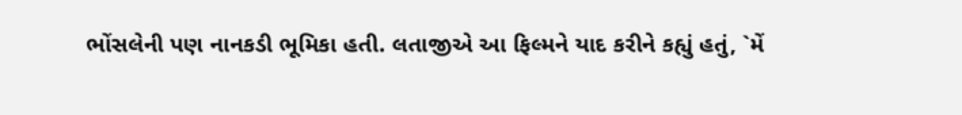ભોંસલેની પણ નાનકડી ભૂમિકા હતી. લતાજીએ આ ફિલ્મને યાદ કરીને કહ્યું હતું, `મેં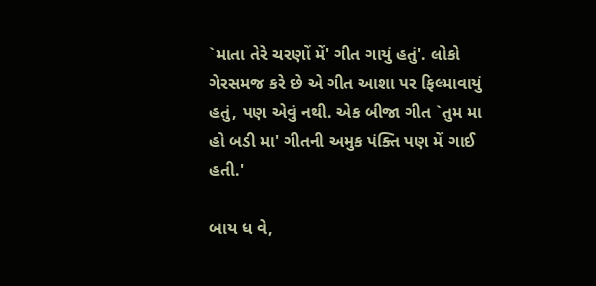`માતા તેરે ચરણોં મેં' ગીત ગાયું હતું'. લોકો ગેરસમજ કરે છે એ ગીત આશા પર ફિલ્માવાયું હતું, પણ એવું નથી. એક બીજા ગીત `તુમ મા હો બડી મા' ગીતની અમુક પંક્તિ પણ મેં ગાઈ હતી.'

બાય ધ વે,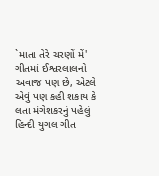`માતા તેરે ચરણોં મેં' ગીતમાં ઈશ્વરલાલનો અવાજ પણ છે, એટલે એવું પણ કહી શકાય કે લતા મંગેશકરનું પહેલું હિન્દી યુગલ ગીત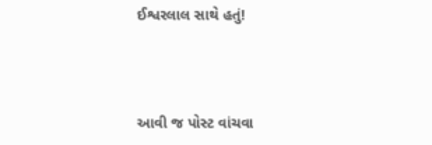ઈશ્વરલાલ સાથે હતું!



આવી જ પોસ્ટ વાંચવા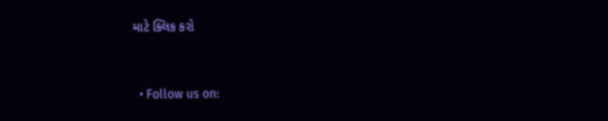માટે ક્લિક કરો


  • Follow us on: